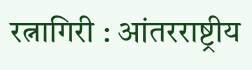रत्नागिरी : आंतरराष्ट्रीय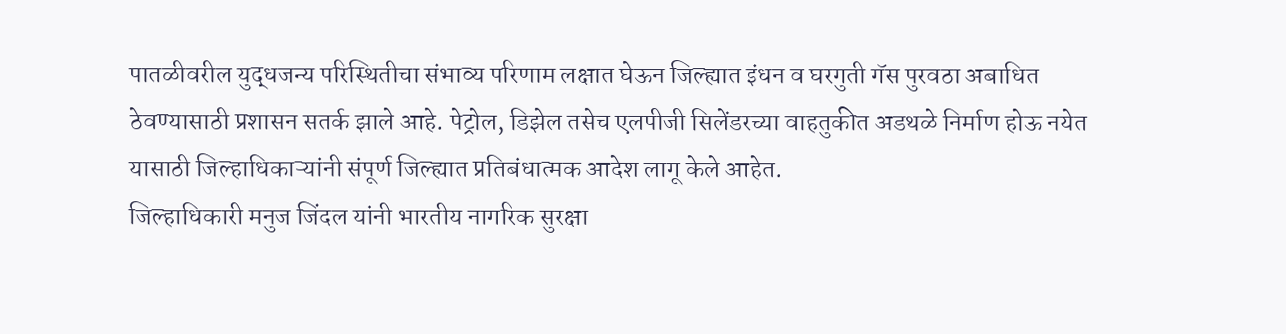पातळीवरील युद्धजन्य परिस्थितीचा संभाव्य परिणाम लक्षात घेऊन जिल्ह्यात इंधन व घरगुती गॅस पुरवठा अबाधित ठेवण्यासाठी प्रशासन सतर्क झाले आहे. पेट्रोल, डिझेल तसेच एलपीजी सिलेंडरच्या वाहतुकीत अडथळे निर्माण होऊ नयेत यासाठी जिल्हाधिकाऱ्यांनी संपूर्ण जिल्ह्यात प्रतिबंधात्मक आदेश लागू केले आहेत.
जिल्हाधिकारी मनुज जिंदल यांनी भारतीय नागरिक सुरक्षा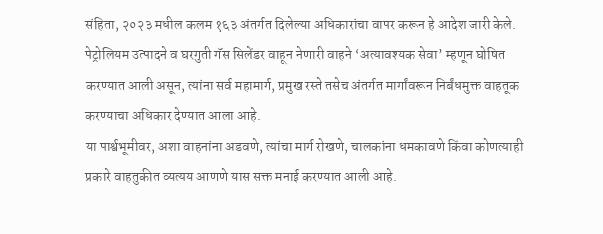संहिता, २०२३ मधील कलम १६३ अंतर्गत दिलेल्या अधिकारांचा वापर करून हे आदेश जारी केले. पेट्रोलियम उत्पादने व घरगुती गॅस सिलेंडर वाहून नेणारी वाहने ‘अत्यावश्यक सेवा’ म्हणून घोषित करण्यात आली असून, त्यांना सर्व महामार्ग, प्रमुख रस्ते तसेच अंतर्गत मार्गांवरून निर्बंधमुक्त वाहतूक करण्याचा अधिकार देण्यात आला आहे.
या पार्श्वभूमीवर, अशा वाहनांना अडवणे, त्यांचा मार्ग रोखणे, चालकांना धमकावणे किंवा कोणत्याही प्रकारे वाहतुकीत व्यत्यय आणणे यास सक्त मनाई करण्यात आली आहे.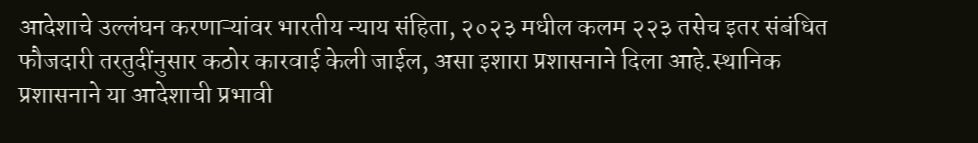आदेशाचे उल्लंघन करणाऱ्यांवर भारतीय न्याय संहिता, २०२३ मधील कलम २२३ तसेच इतर संबंधित फौजदारी तरतुदींनुसार कठोर कारवाई केली जाईल, असा इशारा प्रशासनाने दिला आहे.स्थानिक प्रशासनाने या आदेशाची प्रभावी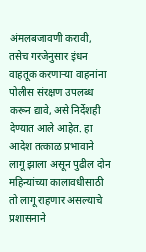अंमलबजावणी करावी, तसेच गरजेनुसार इंधन वाहतूक करणाऱ्या वाहनांना पोलीस संरक्षण उपलब्ध करून द्यावे, असे निर्देशही देण्यात आले आहेत. हा आदेश तत्काळ प्रभावाने लागू झाला असून पुढील दोन महिन्यांच्या कालावधीसाठी तो लागू राहणार असल्याचे प्रशासनाने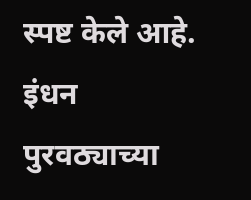स्पष्ट केले आहे.
इंधन पुरवठ्याच्या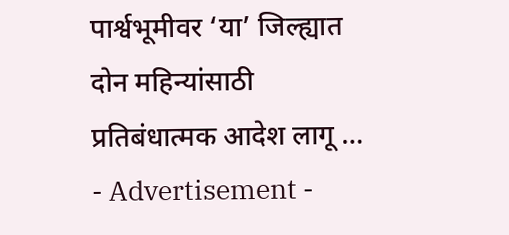पार्श्वभूमीवर ‘या’ जिल्ह्यात दोन महिन्यांसाठी प्रतिबंधात्मक आदेश लागू …
- Advertisement -